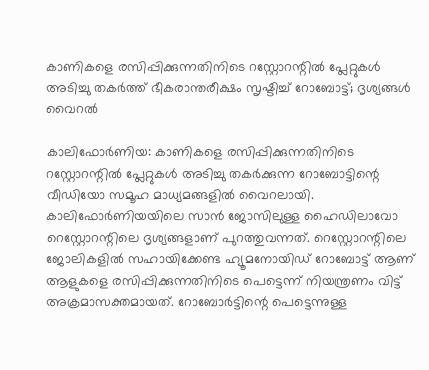കാണികളെ രസിപ്പിക്കുന്നതിനിടെ റസ്റ്റോറന്റില്‍ പ്ലേറ്റുകള്‍ അടിച്ചു തകര്‍ത്ത് ഭീകരാന്തരീക്ഷം സൃഷ്ടിച്ച് റോബോട്ട്; ദൃശ്യങ്ങള്‍ വൈറല്‍

കാലിഫോര്‍ണിയ: കാണികളെ രസിപ്പിക്കുന്നതിനിടെ റസ്റ്റോറന്റില്‍ പ്ലേറ്റുകള്‍ അടിച്ചു തകര്‍ക്കുന്ന റോബോട്ടിന്റെ വീഡിയോ സമൂഹ മാധ്യമങ്ങളില്‍ വൈറലായി. കാലിഫോര്‍ണിയയിലെ സാന്‍ ജോസിലുള്ള ഹൈഡിലാവോ റെസ്റ്റോറന്റിലെ ദൃശ്യങ്ങളാണ് പുറത്തുവന്നത്. റെസ്റ്റോറന്റിലെ ജോലികളില്‍ സഹായിക്കേണ്ട ഹ്യൂമനോയിഡ് റോബോട്ട് ആണ് ആളുകളെ രസിപ്പിക്കുന്നതിനിടെ പെട്ടെന്ന് നിയന്ത്രണം വിട്ട് അക്രമാസക്തമായത്. റോബോര്‍ട്ടിന്റെ പെട്ടെന്നുള്ള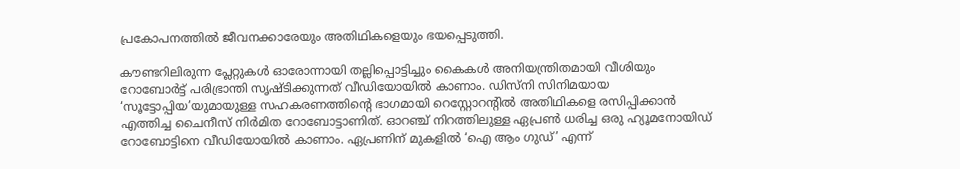പ്രകോപനത്തില്‍ ജീവനക്കാരേയും അതിഥികളെയും ഭയപ്പെടുത്തി.

കൗണ്ടറിലിരുന്ന പ്ലേറ്റുകള്‍ ഓരോന്നായി തല്ലിപ്പൊട്ടിച്ചും കൈകള്‍ അനിയന്ത്രിതമായി വീശിയും റോബോര്‍ട്ട് പരിഭ്രാന്തി സൃഷ്ടിക്കുന്നത് വീഡിയോയില്‍ കാണാം. ഡിസ്നി സിനിമയായ ‘സൂട്ടോപ്പിയ’യുമായുള്ള സഹകരണത്തിന്റെ ഭാഗമായി റെസ്റ്റോറന്റില്‍ അതിഥികളെ രസിപ്പിക്കാന്‍ എത്തിച്ച ചൈനീസ് നിര്‍മിത റോബോട്ടാണിത്. ഓറഞ്ച് നിറത്തിലുള്ള ഏപ്രണ്‍ ധരിച്ച ഒരു ഹ്യൂമനോയിഡ് റോബോട്ടിനെ വീഡിയോയില്‍ കാണാം. ഏപ്രണിന് മുകളില്‍ ‘ഐ ആം ഗുഡ്’ എന്ന്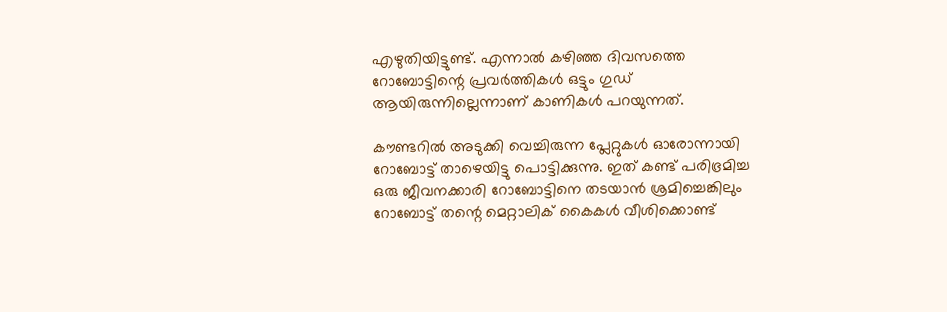എഴുതിയിട്ടുണ്ട്. എന്നാല്‍ കഴിഞ്ഞ ദിവസത്തെ റോബോട്ടിന്റെ പ്രവര്‍ത്തികള്‍ ഒട്ടും ഗുഡ് ആയിരുന്നില്ലെന്നാണ് കാണികള്‍ പറയുന്നത്.

കൗണ്ടറില്‍ അടുക്കി വെച്ചിരുന്ന പ്ലേറ്റുകള്‍ ഓരോന്നായി റോബോട്ട് താഴെയിട്ടു പൊട്ടിക്കുന്നു. ഇത് കണ്ട് പരിഭ്രമിച്ച ഒരു ജീവനക്കാരി റോബോട്ടിനെ തടയാന്‍ ശ്രമിച്ചെങ്കിലും റോബോട്ട് തന്റെ മെറ്റാലിക് കൈകള്‍ വീശിക്കൊണ്ട്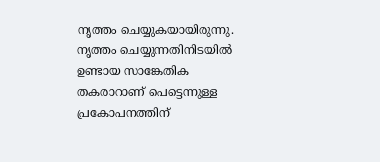നൃത്തം ചെയ്യുകയായിരുന്നു. നൃത്തം ചെയ്യുന്നതിനിടയില്‍ ഉണ്ടായ സാങ്കേതിക തകരാറാണ് പെട്ടെന്നുള്ള പ്രകോപനത്തിന്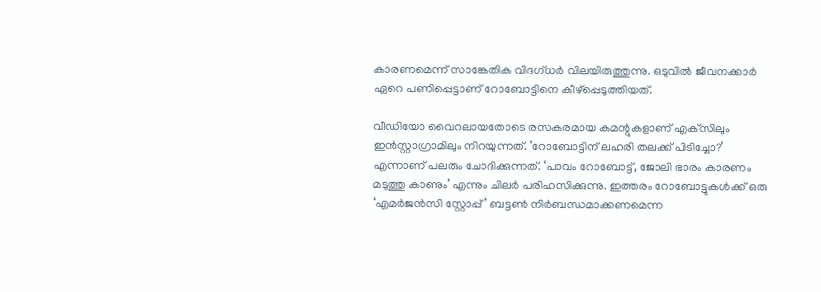കാരണമെന്ന് സാങ്കേതിക വിദഗ്ധര്‍ വിലയിരുത്തുന്നു. ഒടുവില്‍ ജീവനക്കാര്‍ ഏറെ പണിപ്പെട്ടാണ് റോബോട്ടിനെ കീഴ്‌പ്പെടുത്തിയത്.

വീഡിയോ വൈറലായതോടെ രസകരമായ കമന്റുകളാണ് എക്‌സിലും ഇന്‍സ്റ്റാഗ്രാമിലും നിറയുന്നത്. ‘റോബോട്ടിന് ലഹരി തലക്ക് പിടിച്ചോ?’ എന്നാണ് പലരും ചോദിക്കുന്നത്. ‘പാവം റോബോട്ട്, ജോലി ഭാരം കാരണം മടുത്തു കാണും’ എന്നും ചിലര്‍ പരിഹസിക്കുന്നു. ഇത്തരം റോബോട്ടുകള്‍ക്ക് ഒരു ‘എമര്‍ജന്‍സി സ്റ്റോപ്പ്’ ബട്ടണ്‍ നിര്‍ബന്ധമാക്കണമെന്ന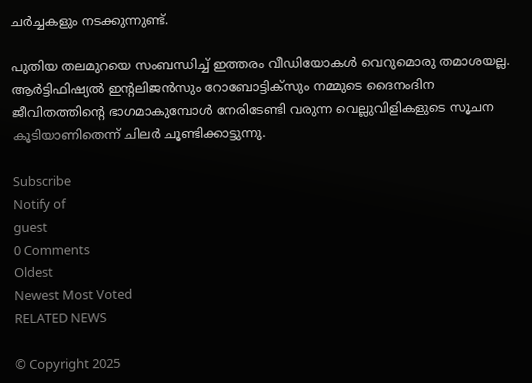ചര്‍ച്ചകളും നടക്കുന്നുണ്ട്.

പുതിയ തലമുറയെ സംബന്ധിച്ച് ഇത്തരം വീഡിയോകള്‍ വെറുമൊരു തമാശയല്ല. ആര്‍ട്ടിഫിഷ്യല്‍ ഇന്റലിജന്‍സും റോബോട്ടിക്‌സും നമ്മുടെ ദൈനംദിന ജീവിതത്തിന്റെ ഭാഗമാകുമ്പോള്‍ നേരിടേണ്ടി വരുന്ന വെല്ലുവിളികളുടെ സൂചന കൂടിയാണിതെന്ന് ചിലര്‍ ചൂണ്ടിക്കാട്ടുന്നു.

Subscribe
Notify of
guest
0 Comments
Oldest
Newest Most Voted
RELATED NEWS

© Copyright 2025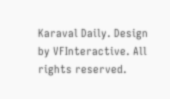Karaval Daily. Design by VFInteractive. All rights reserved.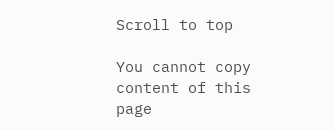Scroll to top

You cannot copy content of this page